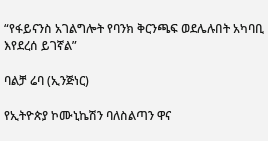“የፋይናንስ አገልግሎት የባንክ ቅርንጫፍ ወደሌሉበት አካባቢ እየደረሰ ይገኛል”

ባልቻ ሬባ (ኢንጅነር)

የኢትዮጵያ ኮሙኒኬሽን ባለስልጣን ዋና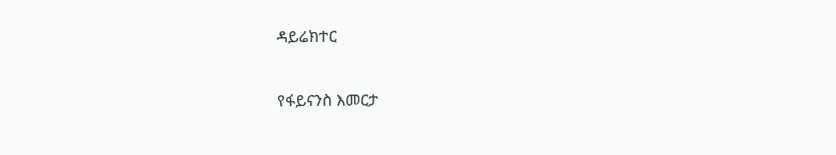ዳይሬክተር

የፋይናንስ እመርታ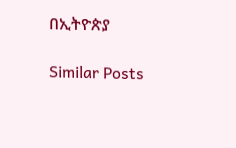በኢትዮጵያ

Similar Posts